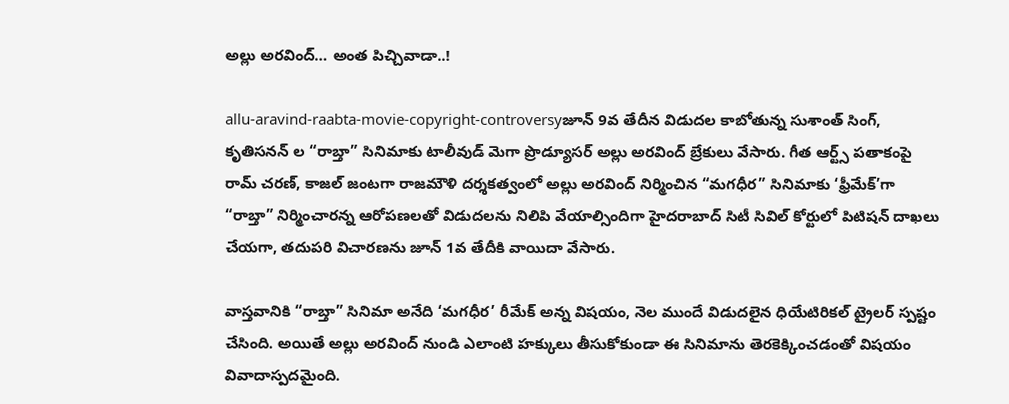అల్లు అరవింద్… అంత పిచ్చివాడా..!

allu-aravind-raabta-movie-copyright-controversyజూన్ 9వ తేదీన విడుదల కాబోతున్న సుశాంత్ సింగ్, కృతిసనన్ ల “రాబ్తా” సినిమాకు టాలీవుడ్ మెగా ప్రొడ్యూసర్ అల్లు అరవింద్ బ్రేకులు వేసారు. గీత ఆర్ట్స్ పతాకంపై రామ్ చరణ్, కాజల్ జంటగా రాజమౌళి దర్శకత్వంలో అల్లు అరవింద్ నిర్మించిన “మగధీర” సినిమాకు ‘ఫ్రీమేక్’గా “రాబ్తా” నిర్మించారన్న ఆరోపణలతో విడుదలను నిలిపి వేయాల్సిందిగా హైదరాబాద్ సిటీ సివిల్ కోర్టులో పిటిషన్ దాఖలు చేయగా, తదుపరి విచారణను జూన్ 1వ తేదీకి వాయిదా వేసారు.

వాస్తవానికి “రాబ్తా” సినిమా అనేది ‘మగధీర’ రీమేక్ అన్న విషయం, నెల ముందే విడుదలైన ధియేటిరికల్ ట్రైలర్ స్పష్టం చేసింది. అయితే అల్లు అరవింద్ నుండి ఎలాంటి హక్కులు తీసుకోకుండా ఈ సినిమాను తెరకెక్కించడంతో విషయం వివాదాస్పదమైంది.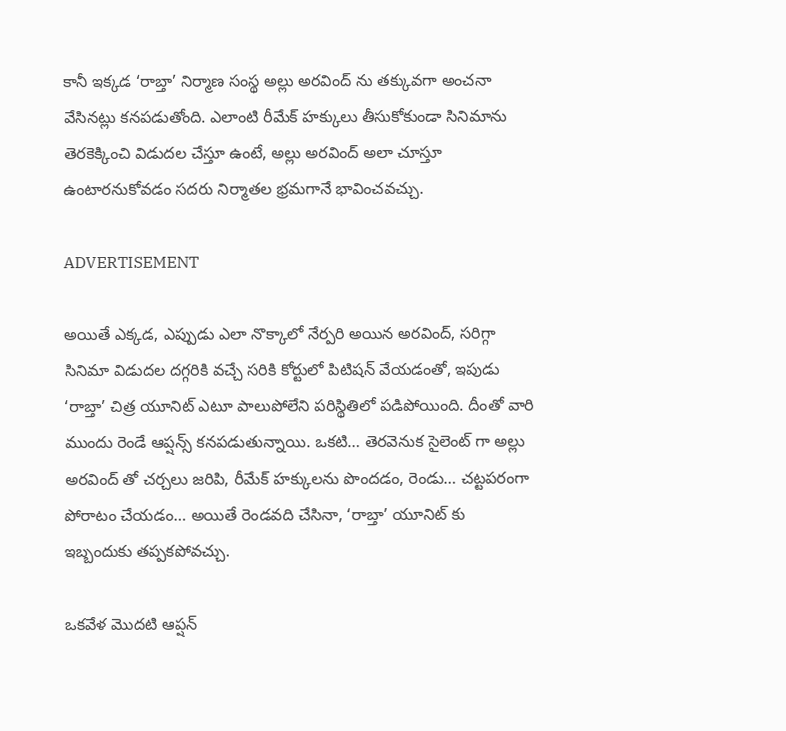కానీ ఇక్కడ ‘రాబ్తా’ నిర్మాణ సంస్థ అల్లు అరవింద్ ను తక్కువగా అంచనా వేసినట్లు కనపడుతోంది. ఎలాంటి రీమేక్ హక్కులు తీసుకోకుండా సినిమాను తెరకెక్కించి విడుదల చేస్తూ ఉంటే, అల్లు అరవింద్ అలా చూస్తూ ఉంటారనుకోవడం సదరు నిర్మాతల భ్రమగానే భావించవచ్చు.

ADVERTISEMENT

అయితే ఎక్కడ, ఎప్పుడు ఎలా నొక్కాలో నేర్పరి అయిన అరవింద్, సరిగ్గా సినిమా విడుదల దగ్గరికి వచ్చే సరికి కోర్టులో పిటిషన్ వేయడంతో, ఇపుడు ‘రాబ్తా’ చిత్ర యూనిట్ ఎటూ పాలుపోలేని పరిస్థితిలో పడిపోయింది. దీంతో వారి ముందు రెండే ఆప్షన్స్ కనపడుతున్నాయి. ఒకటి… తెరవెనుక సైలెంట్ గా అల్లు అరవింద్ తో చర్చలు జరిపి, రీమేక్ హక్కులను పొందడం, రెండు… చట్టపరంగా పోరాటం చేయడం… అయితే రెండవది చేసినా, ‘రాబ్తా’ యూనిట్ కు ఇబ్బందుకు తప్పకపోవచ్చు.

ఒకవేళ మొదటి ఆప్షన్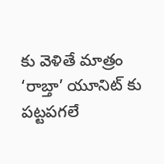కు వెళితే మాత్రం ‘రాబ్తా’ యూనిట్ కు పట్టపగలే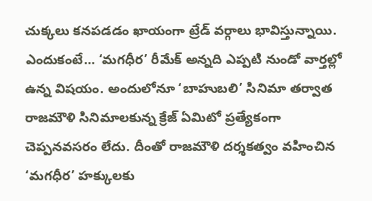చుక్కలు కనపడడం ఖాయంగా ట్రేడ్ వర్గాలు భావిస్తున్నాయి. ఎందుకంటే… ‘మగధీర’ రీమేక్ అన్నది ఎప్పటి నుండో వార్తల్లో ఉన్న విషయం. అందులోనూ ‘బాహుబలి’ సినిమా తర్వాత రాజమౌళి సినిమాలకున్న క్రేజ్ ఏమిటో ప్రత్యేకంగా చెప్పనవసరం లేదు. దీంతో రాజమౌళి దర్శకత్వం వహించిన ‘మగధీర’ హక్కులకు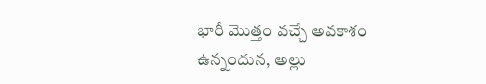భారీ మొత్తం వచ్చే అవకాశం ఉన్నందున, అల్లు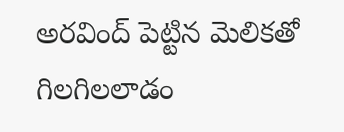అరవింద్ పెట్టిన మెలికతో గిలగిలలాడం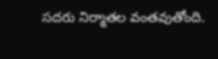సదరు నిర్మాతల వంతవుతోంది.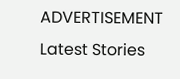ADVERTISEMENT
Latest Stories